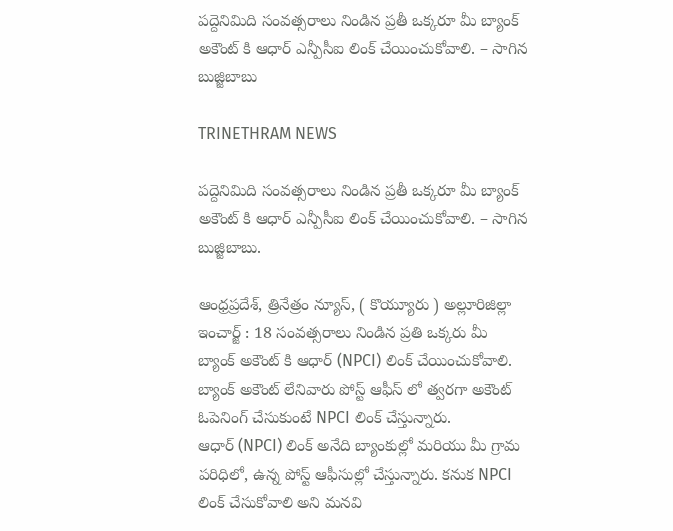పద్దెనిమిది సంవత్సరాలు నిండిన ప్రతీ ఒక్కరూ మీ బ్యాంక్ అకౌంట్ కి ఆధార్ ఎన్పీసీఐ లింక్ చేయించుకోవాలి. – సాగిన బుజ్జిబాబు

TRINETHRAM NEWS

పద్దెనిమిది సంవత్సరాలు నిండిన ప్రతీ ఒక్కరూ మీ బ్యాంక్ అకౌంట్ కి ఆధార్ ఎన్పీసీఐ లింక్ చేయించుకోవాలి. – సాగిన బుజ్జిబాబు.

ఆంధ్రప్రదేశ్, త్రినేత్రం న్యూస్, ( కొయ్యూరు ) అల్లూరిజిల్లా ఇంచార్జ్ : 18 సంవత్సరాలు నిండిన ప్రతి ఒక్కరు మీ బ్యాంక్ అకౌంట్ కి ఆధార్ (NPCI) లింక్ చేయించుకోవాలి. బ్యాంక్ అకౌంట్ లేనివారు పోస్ట్ ఆఫీస్ లో త్వరగా అకౌంట్ ఓపెనింగ్ చేసుకుంటే NPCI లింక్ చేస్తున్నారు.
ఆధార్ (NPCI) లింక్ అనేది బ్యాంకుల్లో మరియు మీ గ్రామ పరిధిలో, ఉన్న పోస్ట్ ఆఫీసుల్లో చేస్తున్నారు. కనుక NPCI లింక్ చేసుకోవాలి అని మనవి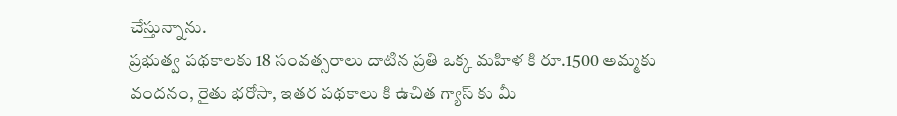చేస్తున్నాను.
ప్రభుత్వ పథకాలకు 18 సంవత్సరాలు దాటిన ప్రతి ఒక్క మహిళ కి రూ.1500 అమ్మకు వందనం, రైతు భరోసా, ఇతర పథకాలు కి ఉచిత గ్యాస్ కు మీ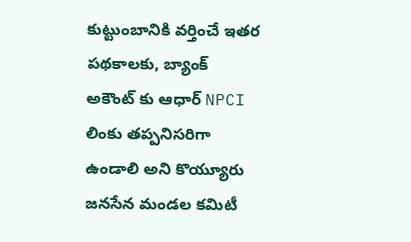కుట్టుంబానికి వర్తించే ఇతర పథకాలకు, బ్యాంక్ అకౌంట్ కు ఆధార్ NPCI లింకు తప్పనిసరిగా ఉండాలి అని కొయ్యూరు జనసేన మండల కమిటీ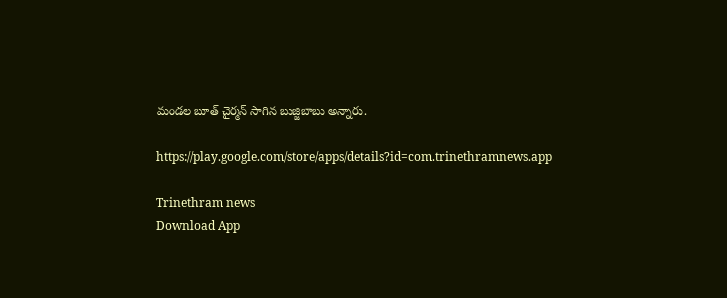మండల బూత్ చైర్మన్ సాగిన బుజ్జిబాబు అన్నారు.

https://play.google.com/store/apps/details?id=com.trinethramnews.app

Trinethram news
Download App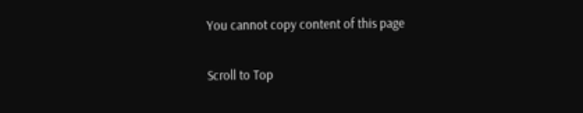You cannot copy content of this page

Scroll to Top